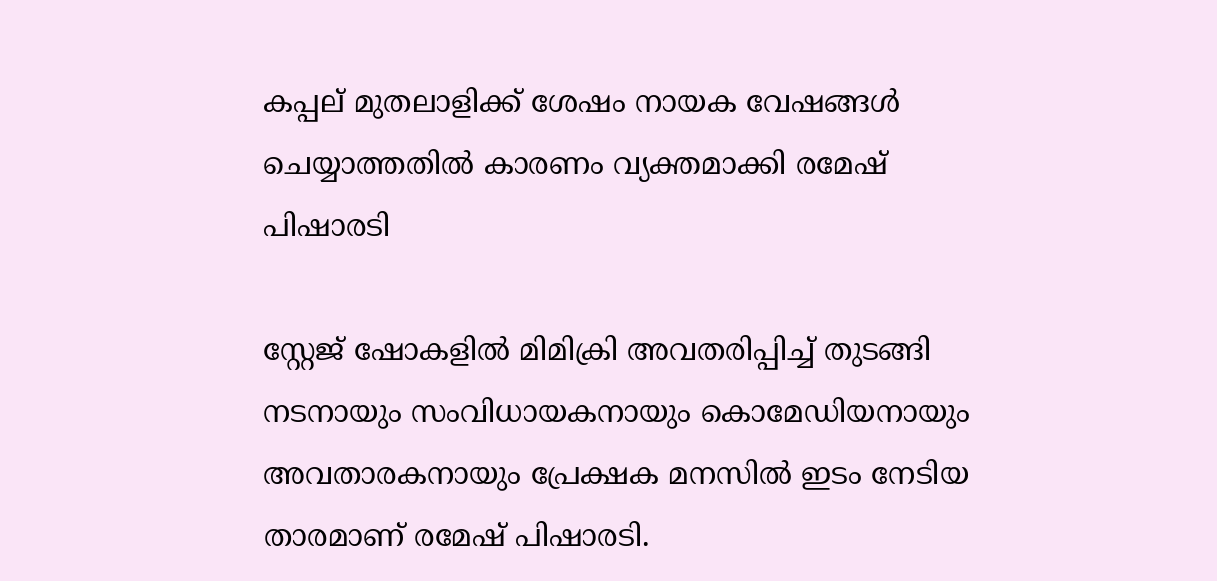കപ്പല് മുതലാളിക്ക് ശേഷം നായക വേഷങ്ങൾ ചെയ്യാത്തതിൽ കാരണം വ്യക്തമാക്കി രമേഷ് പിഷാരടി

സ്റ്റേജ് ഷോകളിൽ മിമിക്രി അവതരിപ്പിച്ച് തുടങ്ങി നടനായും സംവിധായകനായും കൊമേഡിയനായും അവതാരകനായും പ്രേക്ഷക മനസില്‍ ഇടം നേടിയ താരമാണ് രമേഷ് പിഷാരടി.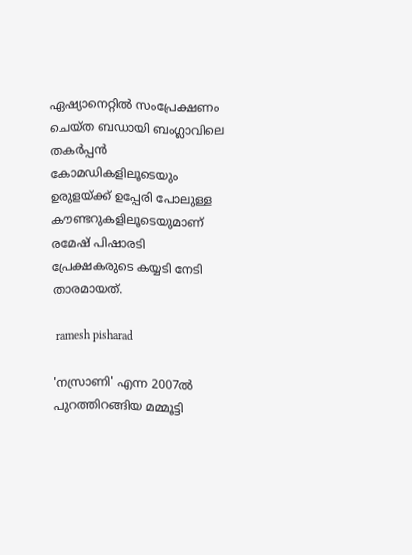ഏഷ്യാനെറ്റിൽ സംപ്രേക്ഷണം ചെയ്ത ബഡായി ബംഗ്ലാവിലെ തകർപ്പൻ കോമഡികളിലൂടെയും ഉരുളയ്ക്ക് ഉപ്പേരി പോലുള്ള കൗണ്ടറുകളിലൂടെയുമാണ് രമേഷ് പിഷാരടി പ്രേക്ഷകരുടെ കയ്യടി നേടി താരമായത്.

 ramesh pisharad

'നസ്രാണി' എന്ന 2007ല്‍ പുറത്തിറങ്ങിയ മമ്മൂട്ടി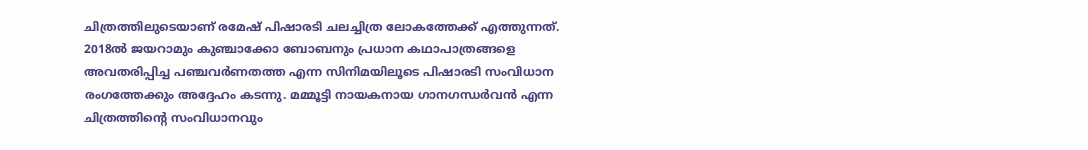ചിത്രത്തിലുടെയാണ് രമേഷ് പിഷാരടി ചലച്ചിത്ര ലോകത്തേക്ക് എത്തുന്നത്. 2018ല്‍ ജയറാമും കുഞ്ചാക്കോ ബോബനും പ്രധാന കഥാപാത്രങ്ങളെ അവതരിപ്പിച്ച പഞ്ചവര്‍ണതത്ത എന്ന സിനിമയിലൂടെ പിഷാരടി സംവിധാന രംഗത്തേക്കും അദ്ദേഹം കടന്നു. മമ്മൂട്ടി നായകനായ ഗാനഗന്ധര്‍വന്‍ എന്ന ചിത്രത്തിന്റെ സംവിധാനവും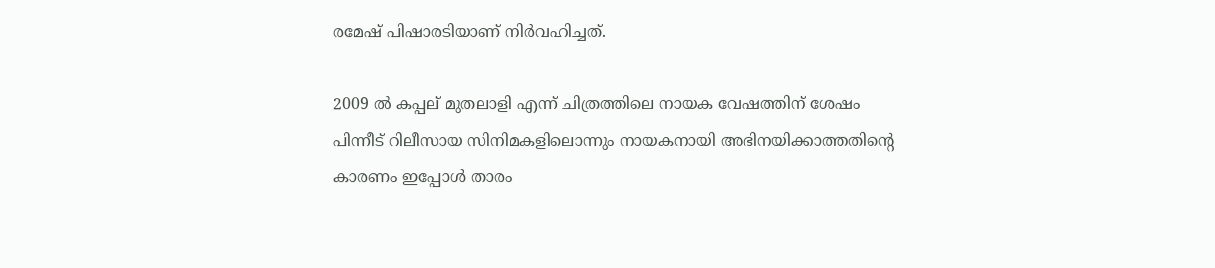രമേഷ് പിഷാരടിയാണ് നിർവഹിച്ചത്.

2009 ല്‍ കപ്പല് മുതലാളി എന്ന് ചിത്രത്തിലെ നായക വേഷത്തിന് ശേഷം പിന്നീട് റിലീസായ സിനിമകളിലൊന്നും നായകനായി അഭിനയിക്കാത്തതിന്റെ കാരണം ഇപ്പോൾ താരം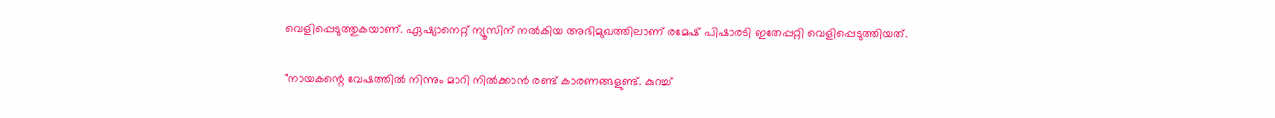വെളിപ്പെടുത്തുകയാണ്. ഏഷ്യാനെറ്റ് ന്യൂസിന് നല്‍കിയ അഭിമുഖത്തിലാണ് രമേഷ് പിഷാരടി ഇതേപ്പറ്റി വെളിപ്പെടുത്തിയത്.

"നായകന്റെ വേഷത്തില്‍ നിന്നും മാറി നില്‍ക്കാന്‍ രണ്ട് കാരണങ്ങളുണ്ട്. കുറച്ച്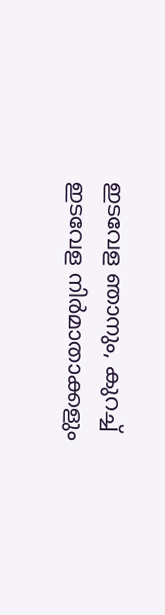ഇടവേള ഞാനും, കുറച്ച് ഇടവേള നിര്‍മാതാക്കളും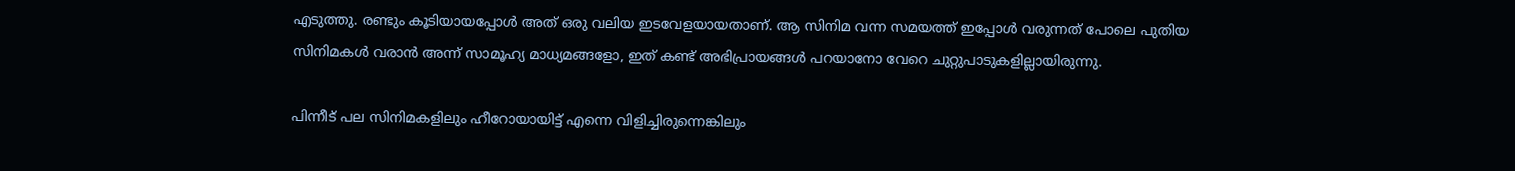എടുത്തു. രണ്ടും കൂടിയായപ്പോള്‍ അത് ഒരു വലിയ ഇടവേളയായതാണ്. ആ സിനിമ വന്ന സമയത്ത് ഇപ്പോള്‍ വരുന്നത് പോലെ പുതിയ സിനിമകള്‍ വരാന്‍ അന്ന് സാമൂഹ്യ മാധ്യമങ്ങളോ, ഇത് കണ്ട് അഭിപ്രായങ്ങള്‍ പറയാനോ വേറെ ചുറ്റുപാടുകളില്ലായിരുന്നു.

പിന്നീട് പല സിനിമകളിലും ഹീറോയായിട്ട് എന്നെ വിളിച്ചിരുന്നെങ്കിലും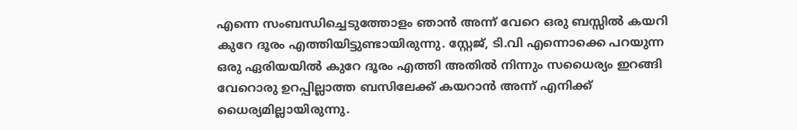എന്നെ സംബന്ധിച്ചെടുത്തോളം ഞാന്‍ അന്ന് വേറെ ഒരു ബസ്സില്‍ കയറി കുറേ ദൂരം എത്തിയിട്ടുണ്ടായിരുന്നു. സ്റ്റേജ്, ടി.വി എന്നൊക്കെ പറയുന്ന ഒരു ഏരിയയില്‍ കുറേ ദൂരം എത്തി അതില്‍ നിന്നും സധൈര്യം ഇറങ്ങി വേറൊരു ഉറപ്പില്ലാത്ത ബസിലേക്ക് കയറാന്‍ അന്ന് എനിക്ക് ധൈര്യമില്ലായിരുന്നു.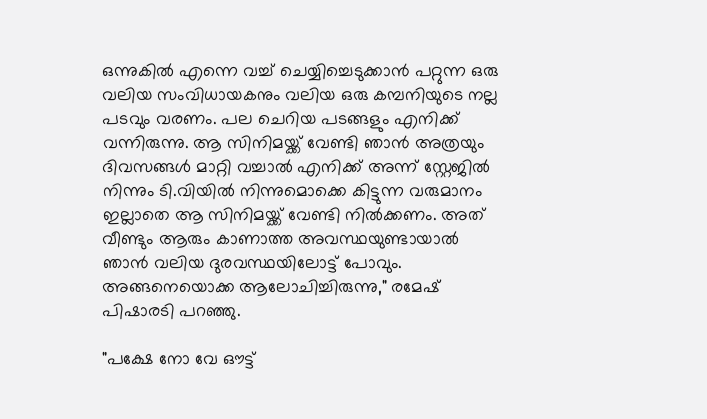ഒന്നുകില്‍ എന്നെ വച്ച് ചെയ്യിച്ചെടുക്കാന്‍ പറ്റുന്ന ഒരു വലിയ സംവിധായകനും വലിയ ഒരു കമ്പനിയുടെ നല്ല പടവും വരണം. പല ചെറിയ പടങ്ങളും എനിക്ക് വന്നിരുന്നു. ആ സിനിമയ്ക്ക് വേണ്ടി ഞാന്‍ അത്രയും ദിവസങ്ങള്‍ മാറ്റി വച്ചാല്‍ എനിക്ക് അന്ന് സ്റ്റേജില്‍ നിന്നും ടി.വിയില്‍ നിന്നുമൊക്കെ കിട്ടുന്ന വരുമാനം ഇല്ലാതെ ആ സിനിമയ്ക്ക് വേണ്ടി നില്‍ക്കണം. അത് വീണ്ടും ആരും കാണാത്ത അവസ്ഥയുണ്ടായാല്‍ ഞാന്‍ വലിയ ദുരവസ്ഥയിലോട്ട് പോവും. അങ്ങനെയൊക്ക ആലോചിച്ചിരുന്നു," രമേഷ് പിഷാരടി പറഞ്ഞു.

"പക്ഷേ നോ വേ ഔട്ട്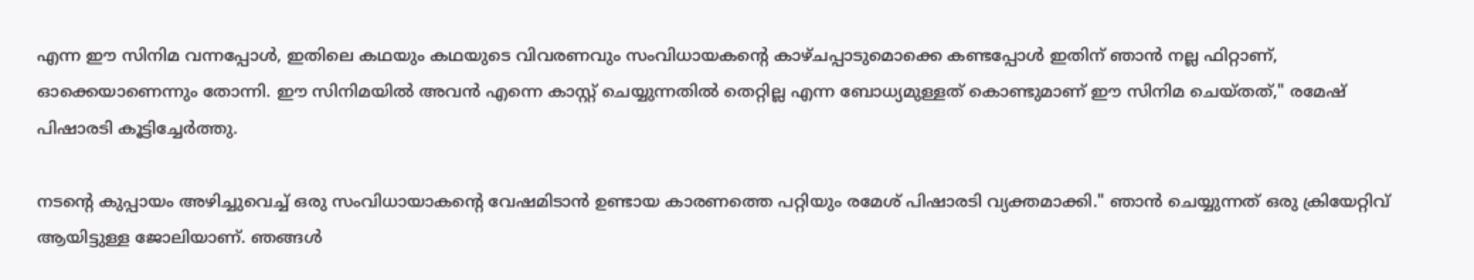എന്ന ഈ സിനിമ വന്നപ്പോള്‍, ഇതിലെ കഥയും കഥയുടെ വിവരണവും സംവിധായകന്റെ കാഴ്ചപ്പാടുമൊക്കെ കണ്ടപ്പോള്‍ ഇതിന് ഞാന്‍ നല്ല ഫിറ്റാണ്, ഓക്കെയാണെന്നും തോന്നി. ഈ സിനിമയില്‍ അവന്‍ എന്നെ കാസ്റ്റ് ചെയ്യുന്നതില്‍ തെറ്റില്ല എന്ന ബോധ്യമുള്ളത് കൊണ്ടുമാണ് ഈ സിനിമ ചെയ്തത്," രമേഷ് പിഷാരടി കൂട്ടിച്ചേര്‍ത്തു.

നടന്റെ കുപ്പായം അഴിച്ചുവെച്ച് ഒരു സംവിധായാകന്റെ വേഷമിടാൻ ഉണ്ടായ കാരണത്തെ പറ്റിയും രമേശ് പിഷാരടി വ്യക്തമാക്കി." ഞാൻ ചെയ്യുന്നത് ഒരു ക്രിയേറ്റിവ് ആയിട്ടുള്ള ജോലിയാണ്. ഞങ്ങൾ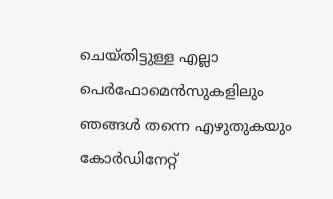ചെയ്തിട്ടുള്ള എല്ലാ പെർഫോമെൻസുകളിലും ഞങ്ങൾ തന്നെ എഴുതുകയും കോർഡിനേറ്റ്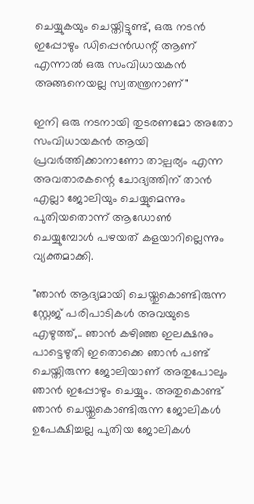ചെയ്യുകയും ചെയ്തിട്ടുണ്ട്, ഒരു നടൻ ഇപ്പോഴും ഡിപ്പെൻഡന്റ് ആണ് എന്നാൽ ഒരു സംവിധായകൻ അങ്ങനെയല്ല സ്വതന്ത്രനാണ്"

ഇനി ഒരു നടനായി തുടരണമോ അതോ സംവിധായകൻ ആയി പ്രവർത്തിക്കാനാണോ താല്പര്യം എന്ന അവതാരകന്റെ ചോദ്യത്തിന് താൻ എല്ലാ ജോലിയും ചെയ്യുമെന്നും പുതിയതൊന്ന് ആഡോൺ ചെയ്യുമ്പോൾ പഴയത് കളയാറില്ലെന്നും വ്യക്തമാക്കി.

"ഞാൻ ആദ്യമായി ചെയ്തുകൊണ്ടിരുന്ന സ്റ്റേജ് പരിപാടികൾ അവയുടെ എഴുത്ത്,.. ഞാൻ കഴിഞ്ഞ ഇലക്ഷനും പാട്ടെഴുതി ഇതൊക്കെ ഞാൻ പണ്ട് ചെയ്തിരുന്ന ജോലിയാണ് അതുപോലും ഞാൻ ഇപ്പോഴും ചെയ്യും. അതുകൊണ്ട് ഞാൻ ചെയ്തുകൊണ്ടിരുന്ന ജോലികൾ ഉപേക്ഷിച്ചല്ല പുതിയ ജോലികൾ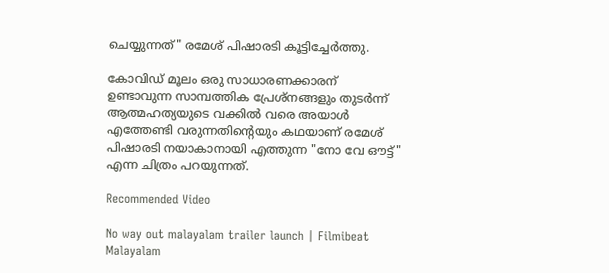ചെയ്യുന്നത്" രമേശ് പിഷാരടി കൂട്ടിച്ചേർത്തു.

കോവിഡ് മൂലം ഒരു സാധാരണക്കാരന് ഉണ്ടാവുന്ന സാമ്പത്തിക പ്രേശ്നങ്ങളും തുടർന്ന് ആത്മഹത്യയുടെ വക്കിൽ വരെ അയാൾ എത്തേണ്ടി വരുന്നതിന്റെയും കഥയാണ് രമേശ് പിഷാരടി നയാകാനായി എത്തുന്ന "നോ വേ ഔട്ട്" എന്ന ചിത്രം പറയുന്നത്.

Recommended Video

No way out malayalam trailer launch | Filmibeat Malayalam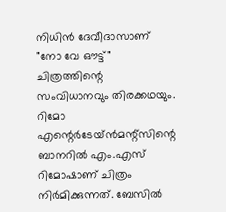നിധിന്‍ ദേവീദാസാണ് "നോ വേ ഔട്ട്" ചിത്രത്തിന്റെ സംവിധാനവും തിരക്കഥയും. റിമോ എന്റെര്‍ടേയ്ന്‍മന്റ്സിന്റെ ബാനറില്‍ എം.എസ് റിമോഷാണ് ചിത്രം നിര്‍മിക്കുന്നത്. ബേസില്‍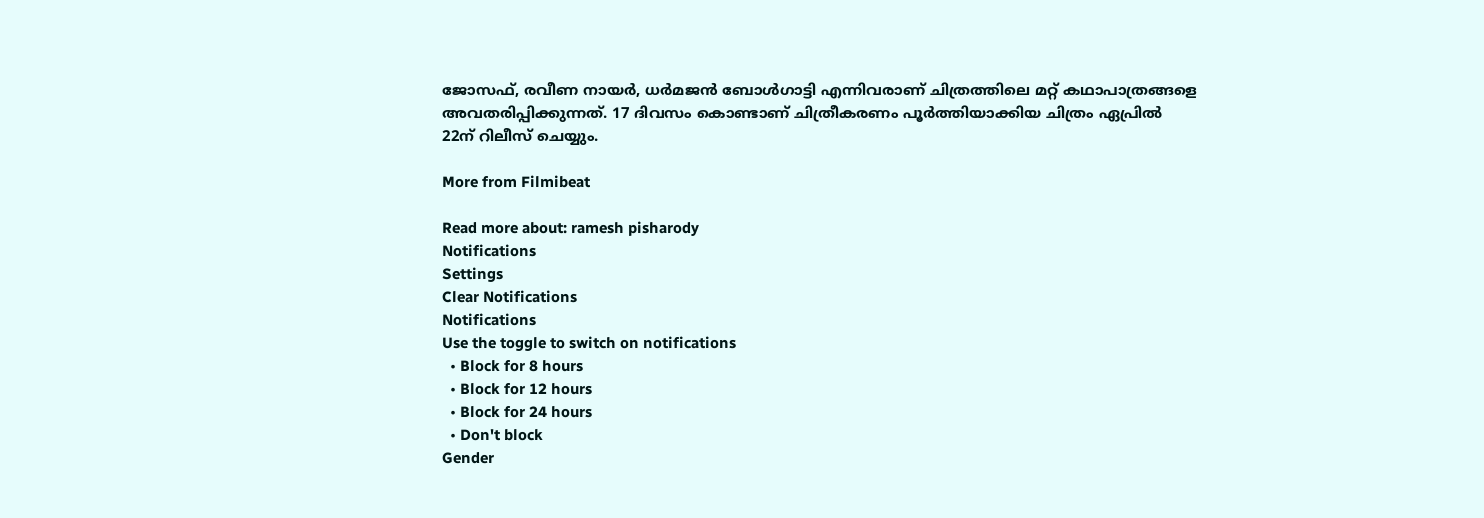ജോസഫ്, രവീണ നായര്‍, ധര്‍മജന്‍ ബോള്‍ഗാട്ടി എന്നിവരാണ് ചിത്രത്തിലെ മറ്റ് കഥാപാത്രങ്ങളെ അവതരിപ്പിക്കുന്നത്. 17 ദിവസം കൊണ്ടാണ് ചിത്രീകരണം പൂർത്തിയാക്കിയ ചിത്രം ഏപ്രില്‍ 22ന് റിലീസ് ചെയ്യും.

More from Filmibeat

Read more about: ramesh pisharody
Notifications
Settings
Clear Notifications
Notifications
Use the toggle to switch on notifications
  • Block for 8 hours
  • Block for 12 hours
  • Block for 24 hours
  • Don't block
Gender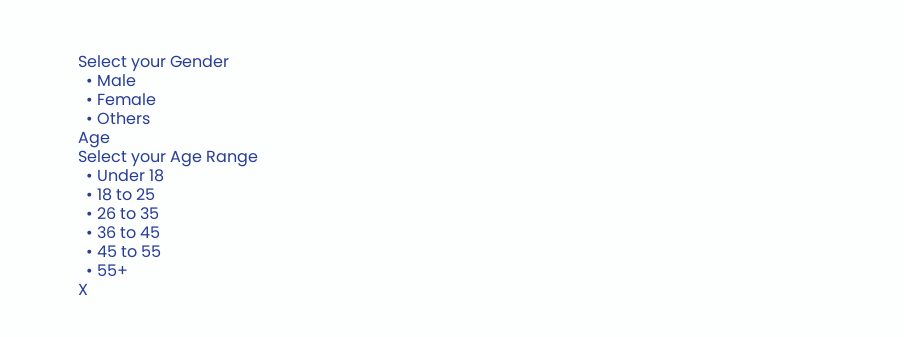Select your Gender
  • Male
  • Female
  • Others
Age
Select your Age Range
  • Under 18
  • 18 to 25
  • 26 to 35
  • 36 to 45
  • 45 to 55
  • 55+
X